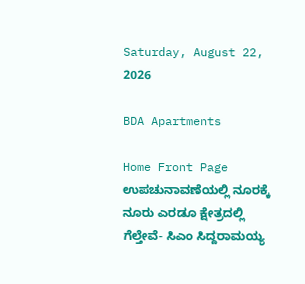Saturday, August 22, 2026

BDA Apartments

Home Front Page ಉಪಚುನಾವಣೆಯಲ್ಲಿ ನೂರಕ್ಕೆ ನೂರು ಎರಡೂ ಕ್ಷೇತ್ರದಲ್ಲಿ ಗೆಲ್ತೇವೆ- ಸಿಎಂ ಸಿದ್ದರಾಮಯ್ಯ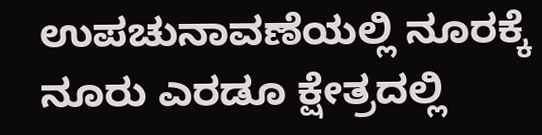ಉಪಚುನಾವಣೆಯಲ್ಲಿ ನೂರಕ್ಕೆ ನೂರು ಎರಡೂ ಕ್ಷೇತ್ರದಲ್ಲಿ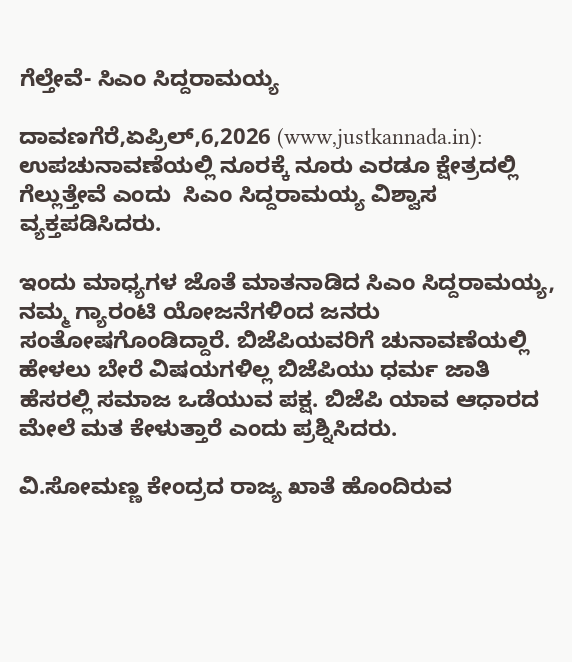ಗೆಲ್ತೇವೆ- ಸಿಎಂ ಸಿದ್ದರಾಮಯ್ಯ

ದಾವಣಗೆರೆ,ಏಪ್ರಿಲ್,6,2026 (www,justkannada.in): ಉಪಚುನಾವಣೆಯಲ್ಲಿ ನೂರಕ್ಕೆ ನೂರು ಎರಡೂ ಕ್ಷೇತ್ರದಲ್ಲಿ ಗೆಲ್ಲುತ್ತೇವೆ ಎಂದು  ಸಿಎಂ ಸಿದ್ದರಾಮಯ್ಯ ವಿಶ್ವಾಸ ವ್ಯಕ್ತಪಡಿಸಿದರು.

ಇಂದು ಮಾಧ್ಯಗಳ ಜೊತೆ ಮಾತನಾಡಿದ ಸಿಎಂ ಸಿದ್ದರಾಮಯ್ಯ, ನಮ್ಮ ಗ್ಯಾರಂಟಿ ಯೋಜನೆಗಳಿಂದ ಜನರು ಸಂತೋಷಗೊಂಡಿದ್ದಾರೆ. ಬಿಜೆಪಿಯವರಿಗೆ ಚುನಾವಣೆಯಲ್ಲಿ ಹೇಳಲು ಬೇರೆ ವಿಷಯಗಳಿಲ್ಲ ಬಿಜೆಪಿಯು ಧರ್ಮ ಜಾತಿ ಹೆಸರಲ್ಲಿ ಸಮಾಜ ಒಡೆಯುವ ಪಕ್ಷ. ಬಿಜೆಪಿ ಯಾವ ಆಧಾರದ ಮೇಲೆ ಮತ ಕೇಳುತ್ತಾರೆ ಎಂದು ಪ್ರಶ್ನಿಸಿದರು.

ವಿ.ಸೋಮಣ್ಣ ಕೇಂದ್ರದ ರಾಜ್ಯ ಖಾತೆ ಹೊಂದಿರುವ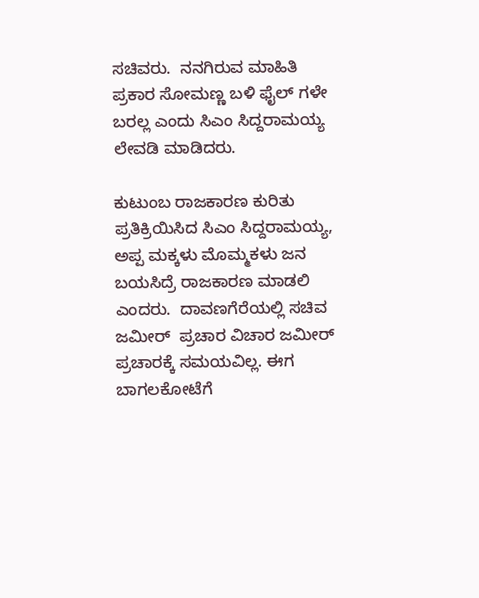ಸಚಿವರು.  ನನಗಿರುವ ಮಾಹಿತಿ ಪ್ರಕಾರ ಸೋಮಣ್ಣ ಬಳಿ ಫೈಲ್ ಗಳೇ ಬರಲ್ಲ ಎಂದು ಸಿಎಂ ಸಿದ್ದರಾಮಯ್ಯ ಲೇವಡಿ ಮಾಡಿದರು.

ಕುಟುಂಬ ರಾಜಕಾರಣ ಕುರಿತು ಪ್ರತಿಕ್ರಿಯಿಸಿದ ಸಿಎಂ ಸಿದ್ದರಾಮಯ್ಯ, ಅಪ್ಪ ಮಕ್ಕಳು ಮೊಮ್ಮಕಳು ಜನ ಬಯಸಿದ್ರೆ ರಾಜಕಾರಣ ಮಾಡಲಿ ಎಂದರು.  ದಾವಣಗೆರೆಯಲ್ಲಿ ಸಚಿವ ಜಮೀರ್  ಪ್ರಚಾರ ವಿಚಾರ ಜಮೀರ್ ಪ್ರಚಾರಕ್ಕೆ ಸಮಯವಿಲ್ಲ. ಈಗ ಬಾಗಲಕೋಟೆಗೆ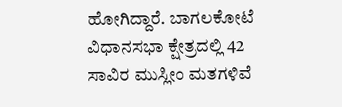ಹೋಗಿದ್ದಾರೆ. ಬಾಗಲಕೋಟೆ ವಿಧಾನಸಭಾ ಕ್ಷೇತ್ರದಲ್ಲಿ 42 ಸಾವಿರ ಮುಸ್ಲೀಂ ಮತಗಳಿವೆ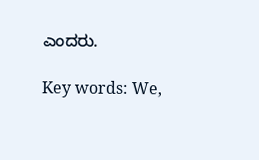ಎಂದರು.

Key words: We,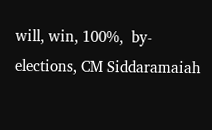will, win, 100%,  by-elections, CM Siddaramaiah